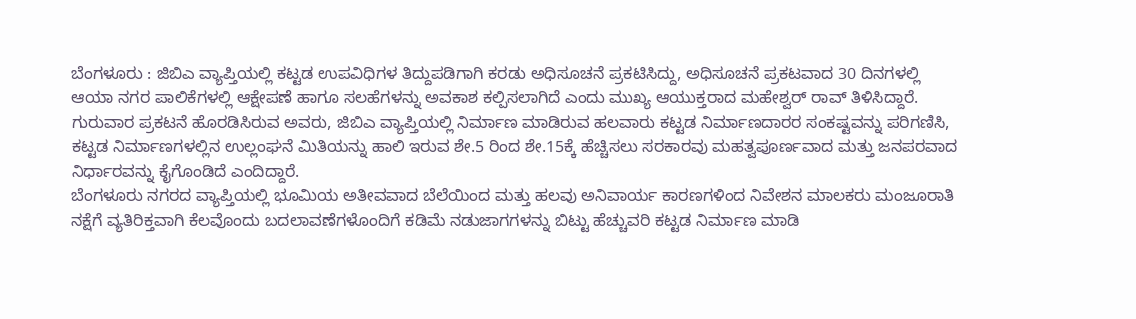ಬೆಂಗಳೂರು : ಜಿಬಿಎ ವ್ಯಾಪ್ತಿಯಲ್ಲಿ ಕಟ್ಟಡ ಉಪವಿಧಿಗಳ ತಿದ್ದುಪಡಿಗಾಗಿ ಕರಡು ಅಧಿಸೂಚನೆ ಪ್ರಕಟಿಸಿದ್ದು, ಅಧಿಸೂಚನೆ ಪ್ರಕಟವಾದ 30 ದಿನಗಳಲ್ಲಿ ಆಯಾ ನಗರ ಪಾಲಿಕೆಗಳಲ್ಲಿ ಆಕ್ಷೇಪಣೆ ಹಾಗೂ ಸಲಹೆಗಳನ್ನು ಅವಕಾಶ ಕಲ್ಪಿಸಲಾಗಿದೆ ಎಂದು ಮುಖ್ಯ ಆಯುಕ್ತರಾದ ಮಹೇಶ್ವರ್ ರಾವ್ ತಿಳಿಸಿದ್ದಾರೆ.
ಗುರುವಾರ ಪ್ರಕಟನೆ ಹೊರಡಿಸಿರುವ ಅವರು, ಜಿಬಿಎ ವ್ಯಾಪ್ತಿಯಲ್ಲಿ ನಿರ್ಮಾಣ ಮಾಡಿರುವ ಹಲವಾರು ಕಟ್ಟಡ ನಿರ್ಮಾಣದಾರರ ಸಂಕಷ್ಟವನ್ನು ಪರಿಗಣಿಸಿ, ಕಟ್ಟಡ ನಿರ್ಮಾಣಗಳಲ್ಲಿನ ಉಲ್ಲಂಘನೆ ಮಿತಿಯನ್ನು ಹಾಲಿ ಇರುವ ಶೇ.5 ರಿಂದ ಶೇ.15ಕ್ಕೆ ಹೆಚ್ಚಿಸಲು ಸರಕಾರವು ಮಹತ್ವಪೂರ್ಣವಾದ ಮತ್ತು ಜನಪರವಾದ ನಿರ್ಧಾರವನ್ನು ಕೈಗೊಂಡಿದೆ ಎಂದಿದ್ದಾರೆ.
ಬೆಂಗಳೂರು ನಗರದ ವ್ಯಾಪ್ತಿಯಲ್ಲಿ ಭೂಮಿಯ ಅತೀವವಾದ ಬೆಲೆಯಿಂದ ಮತ್ತು ಹಲವು ಅನಿವಾರ್ಯ ಕಾರಣಗಳಿಂದ ನಿವೇಶನ ಮಾಲಕರು ಮಂಜೂರಾತಿ ನಕ್ಷೆಗೆ ವ್ಯತಿರಿಕ್ತವಾಗಿ ಕೆಲವೊಂದು ಬದಲಾವಣೆಗಳೊಂದಿಗೆ ಕಡಿಮೆ ನಡುಜಾಗಗಳನ್ನು ಬಿಟ್ಟು ಹೆಚ್ಚುವರಿ ಕಟ್ಟಡ ನಿರ್ಮಾಣ ಮಾಡಿ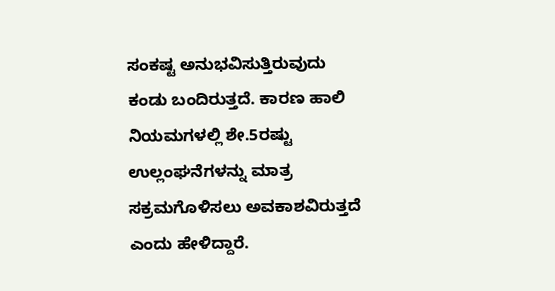ಸಂಕಷ್ಟ ಅನುಭವಿಸುತ್ತಿರುವುದು ಕಂಡು ಬಂದಿರುತ್ತದೆ. ಕಾರಣ ಹಾಲಿ ನಿಯಮಗಳಲ್ಲಿ ಶೇ.5ರಷ್ಟು ಉಲ್ಲಂಘನೆಗಳನ್ನು ಮಾತ್ರ ಸಕ್ರಮಗೊಳಿಸಲು ಅವಕಾಶವಿರುತ್ತದೆ ಎಂದು ಹೇಳಿದ್ದಾರೆ.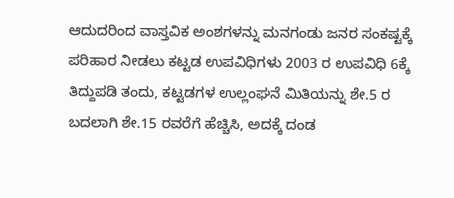ಆದುದರಿಂದ ವಾಸ್ತವಿಕ ಅಂಶಗಳನ್ನು ಮನಗಂಡು ಜನರ ಸಂಕಷ್ಟಕ್ಕೆ ಪರಿಹಾರ ನೀಡಲು ಕಟ್ಟಡ ಉಪವಿಧಿಗಳು 2003 ರ ಉಪವಿಧಿ 6ಕ್ಕೆ ತಿದ್ದುಪಡಿ ತಂದು, ಕಟ್ಟಡಗಳ ಉಲ್ಲಂಘನೆ ಮಿತಿಯನ್ನು ಶೇ.5 ರ ಬದಲಾಗಿ ಶೇ.15 ರವರೆಗೆ ಹೆಚ್ಚಿಸಿ, ಅದಕ್ಕೆ ದಂಡ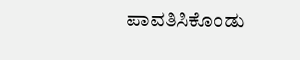ಪಾವತಿಸಿಕೊಂಡು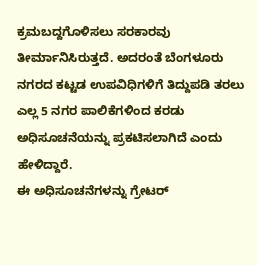ಕ್ರಮಬದ್ದಗೊಳಿಸಲು ಸರಕಾರವು ತೀರ್ಮಾನಿಸಿರುತ್ತದೆ. ಅದರಂತೆ ಬೆಂಗಳೂರು ನಗರದ ಕಟ್ಟಡ ಉಪವಿಧಿಗಳಿಗೆ ತಿದ್ದುಪಡಿ ತರಲು ಎಲ್ಲ 5 ನಗರ ಪಾಲಿಕೆಗಳಿಂದ ಕರಡು ಅಧಿಸೂಚನೆಯನ್ನು ಪ್ರಕಟಿಸಲಾಗಿದೆ ಎಂದು ಹೇಳಿದ್ದಾರೆ.
ಈ ಅಧಿಸೂಚನೆಗಳನ್ನು ಗ್ರೇಟರ್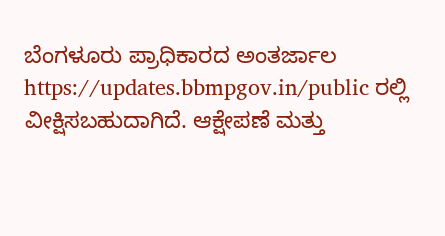ಬೆಂಗಳೂರು ಪ್ರಾಧಿಕಾರದ ಅಂತರ್ಜಾಲ https://updates.bbmpgov.in/public ರಲ್ಲಿ ವೀಕ್ಷಿಸಬಹುದಾಗಿದೆ. ಆಕ್ಷೇಪಣೆ ಮತ್ತು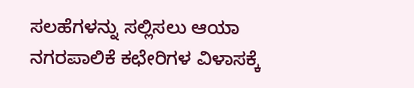ಸಲಹೆಗಳನ್ನು ಸಲ್ಲಿಸಲು ಆಯಾ ನಗರಪಾಲಿಕೆ ಕಛೇರಿಗಳ ವಿಳಾಸಕ್ಕೆ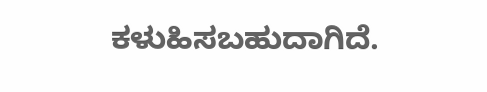ಕಳುಹಿಸಬಹುದಾಗಿದೆ.